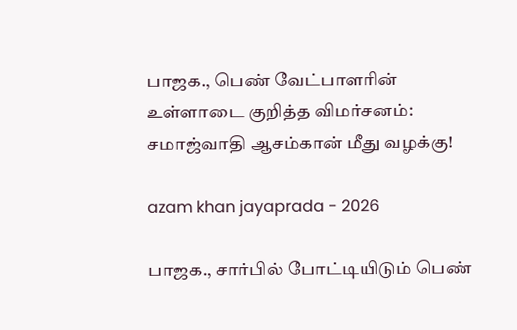பாஜக., பெண் வேட்பாளரின் உள்ளாடை குறித்த விமர்சனம்: சமாஜ்வாதி ஆசம்கான் மீது வழக்கு!

azam khan jayaprada - 2026

பாஜக., சார்பில் போட்டியிடும் பெண்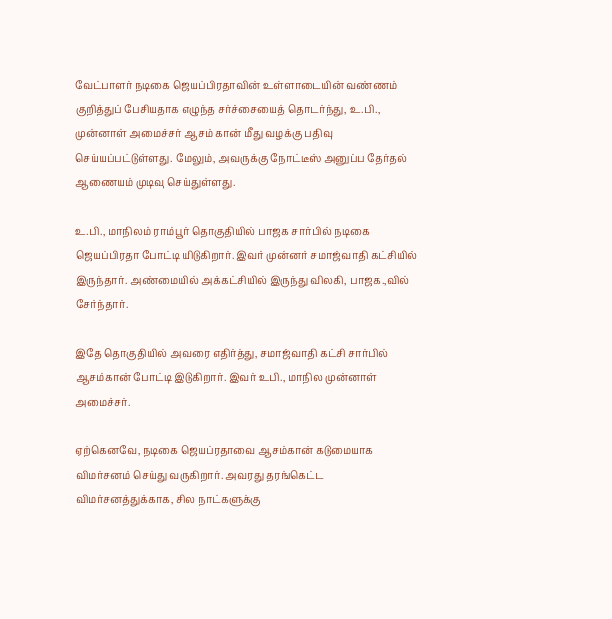வேட்பாளர் நடிகை ஜெயப்பிரதாவின் உள்ளாடையின் வண்ணம் குறித்துப் பேசியதாக எழுந்த சர்ச்சையைத் தொடர்ந்து, உ.பி., முன்னாள் அமைச்சர் ஆசம் கான் மீது வழக்கு பதிவு செய்யப்பட்டுள்ளது. மேலும், அவருக்கு நோட்டீஸ் அனுப்ப தேர்தல் ஆணையம் முடிவு செய்துள்ளது.

உ.பி., மாநிலம் ராம்பூர் தொகுதியில் பாஜக சார்பில் நடிகை ஜெயப்பிரதா போட்டி யிடுகிறார். இவர் முன்னர் சமாஜ்வாதி கட்சியில் இருந்தார். அண்மையில் அக்கட்சியில் இருந்து விலகி, பாஜக.,வில் சேர்ந்தார்.

இதே தொகுதியில் அவரை எதிர்த்து, சமாஜ்வாதி கட்சி சார்பில் ஆசம்கான் போட்டி இடுகிறார். இவர் உபி., மாநில முன்னாள் அமைச்சர்.

ஏற்கெனவே, நடிகை ஜெயப்ரதாவை ஆசம்கான் கடுமையாக விமர்சனம் செய்து வருகிறார். அவரது தரங்கெட்ட விமர்சனத்துக்காக, சில நாட்களுக்கு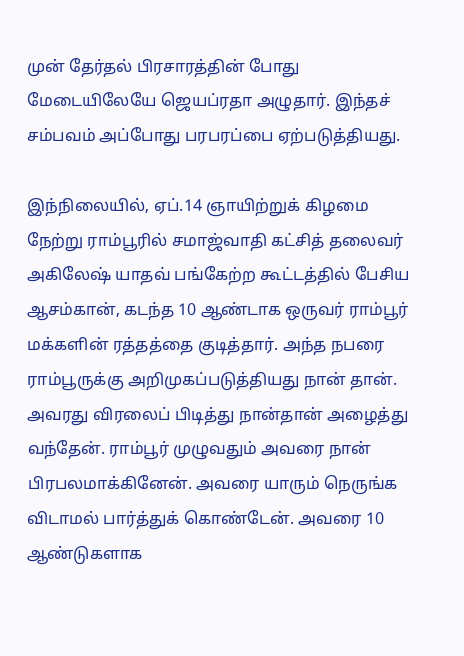முன் தேர்தல் பிரசாரத்தின் போது மேடையிலேயே ஜெயப்ரதா அழுதார். இந்தச் சம்பவம் அப்போது பரபரப்பை ஏற்படுத்தியது.

இந்நிலையில், ஏப்.14 ஞாயிற்றுக் கிழமை நேற்று ராம்பூரில் சமாஜ்வாதி கட்சித் தலைவர் அகிலேஷ் யாதவ் பங்கேற்ற கூட்டத்தில் பேசிய ஆசம்கான், கடந்த 10 ஆண்டாக ஒருவர் ராம்பூர் மக்களின் ரத்தத்தை குடித்தார். அந்த நபரை ராம்பூருக்கு அறிமுகப்படுத்தியது நான் தான். அவரது விரலைப் பிடித்து நான்தான் அழைத்து வந்தேன். ராம்பூர் முழுவதும் அவரை நான் பிரபலமாக்கினேன். அவரை யாரும் நெருங்க விடாமல் பார்த்துக் கொண்டேன். அவரை 10 ஆண்டுகளாக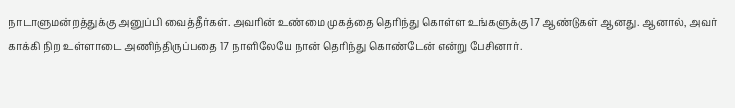நாடாளுமன்றத்துக்கு அனுப்பி வைத்தீர்கள். அவரின் உண்மை முகத்தை தெரிந்து கொள்ள உங்களுக்கு 17 ஆண்டுகள் ஆனது. ஆனால், அவர் காக்கி நிற உள்ளாடை அணிந்திருப்பதை 17 நாளிலேயே நான் தெரிந்து கொண்டேன் என்று பேசினார்.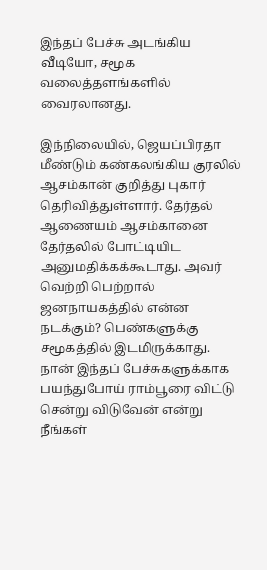இந்தப் பேச்சு அடங்கிய வீடியோ, சமூக வலைத்தளங்களில் வைரலானது.

இந்நிலையில், ஜெயப்பிரதா மீண்டும் கண்கலங்கிய குரலில் ஆசம்கான் குறித்து புகார் தெரிவித்துள்ளார். தேர்தல் ஆணையம் ஆசம்கானை தேர்தலில் போட்டியிட அனுமதிக்கக்கூடாது. அவர் வெற்றி பெற்றால் ஜனநாயகத்தில் என்ன நடக்கும்? பெண்களுக்கு சமூகத்தில் இடமிருக்காது. நான் இந்தப் பேச்சுகளுக்காக பயந்துபோய் ராம்பூரை விட்டு சென்று விடுவேன் என்று நீங்கள்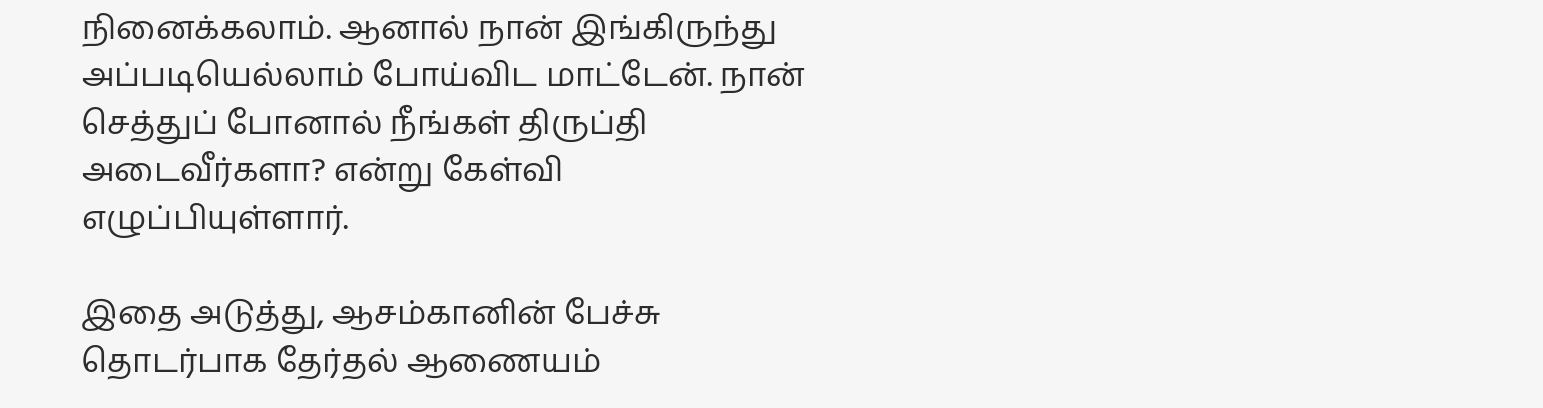நினைக்கலாம். ஆனால் நான் இங்கிருந்து அப்படியெல்லாம் போய்விட மாட்டேன். நான் செத்துப் போனால் நீங்கள் திருப்தி அடைவீர்களா? என்று கேள்வி எழுப்பியுள்ளார்.

இதை அடுத்து, ஆசம்கானின் பேச்சு தொடர்பாக தேர்தல் ஆணையம்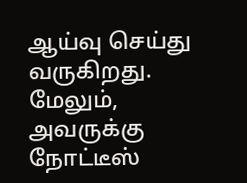ஆய்வு செய்து வருகிறது. மேலும், அவருக்கு நோட்டீஸ்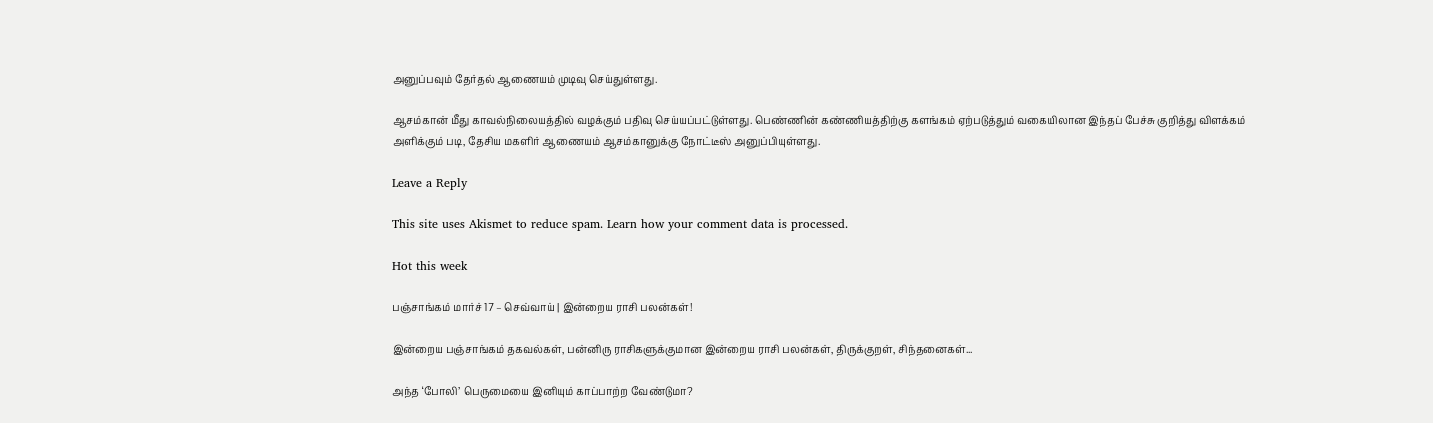அனுப்பவும் தேர்தல் ஆணையம் முடிவு செய்துள்ளது.

ஆசம்கான் மீது காவல்நிலையத்தில் வழக்கும் பதிவு செய்யப்பட்டுள்ளது. பெண்ணின் கண்ணியத்திற்கு களங்கம் ஏற்படுத்தும் வகையிலான இந்தப் பேச்சு குறித்து விளக்கம் அளிக்கும் படி, தேசிய மகளிர் ஆணையம் ஆசம்கானுக்கு நோட்டீஸ் அனுப்பியுள்ளது.

Leave a Reply

This site uses Akismet to reduce spam. Learn how your comment data is processed.

Hot this week

பஞ்சாங்கம் மார்ச் 17 – செவ்வாய் | இன்றைய ராசி பலன்கள்!

இன்றைய பஞ்சாங்கம் தகவல்கள், பன்னிரு ராசிகளுக்குமான இன்றைய ராசி பலன்கள், திருக்குறள், சிந்தனைகள்...

அந்த ‘போலி’ பெருமையை இனியும் காப்பாற்ற வேண்டுமா?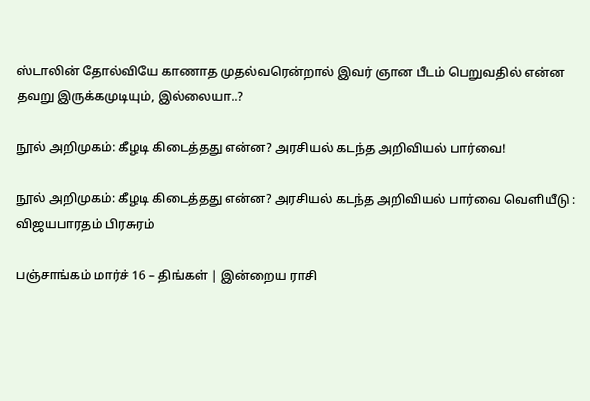ஸ்டாலின் தோல்வியே காணாத முதல்வரென்றால் இவர் ஞான பீடம் பெறுவதில் என்ன தவறு இருக்கமுடியும், இல்லையா..?

நூல் அறிமுகம்: கீழடி கிடைத்தது என்ன? அரசியல் கடந்த அறிவியல் பார்வை!

நூல் அறிமுகம்: கீழடி கிடைத்தது என்ன? அரசியல் கடந்த அறிவியல் பார்வை வெளியீடு : விஜயபாரதம் பிரசுரம்

பஞ்சாங்கம் மார்ச் 16 – திங்கள் | இன்றைய ராசி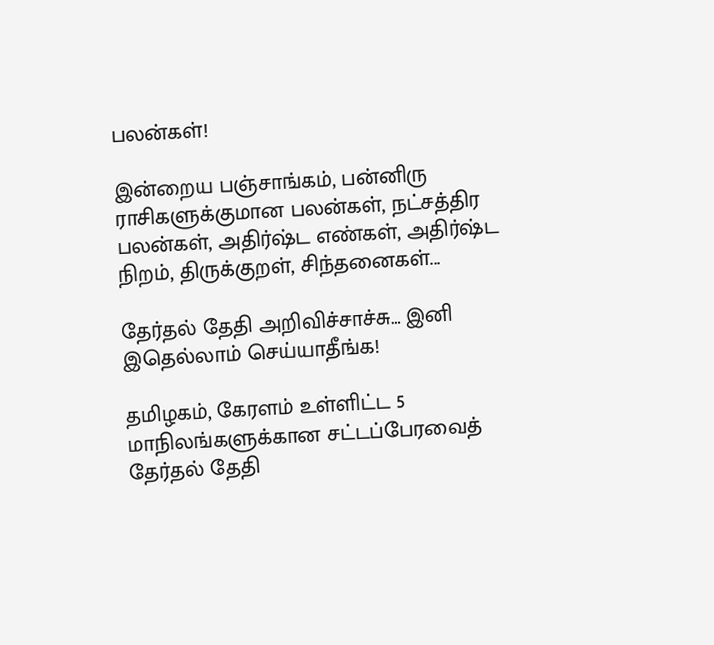பலன்கள்!

இன்றைய பஞ்சாங்கம், பன்னிரு ராசிகளுக்குமான பலன்கள், நட்சத்திர பலன்கள், அதிர்ஷ்ட எண்கள், அதிர்ஷ்ட நிறம், திருக்குறள், சிந்தனைகள்...

தேர்தல் தேதி அறிவிச்சாச்சு… இனி இதெல்லாம் செய்யாதீங்க!

தமிழகம், கேரளம் உள்ளிட்ட 5 மாநிலங்களுக்கான சட்டப்பேரவைத் தேர்தல் தேதி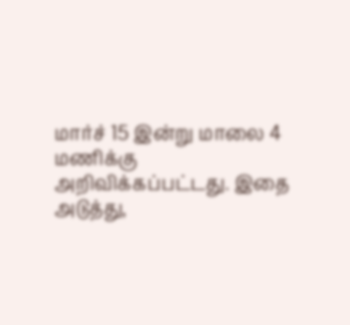மார்ச் 15 இன்று மாலை 4 மணிக்கு அறிவிக்கப்பட்டது. இதை அடுத்து,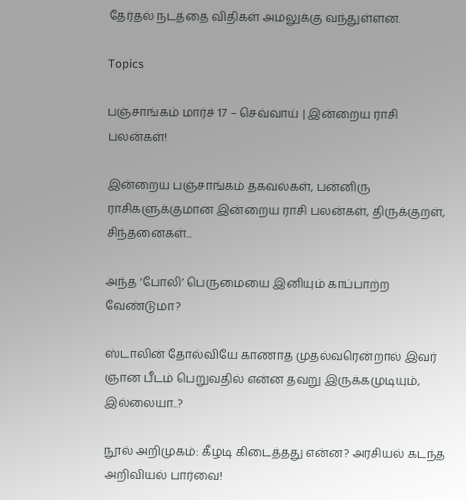தேர்தல் நடத்தை விதிகள் அமலுக்கு வந்துள்ளன.

Topics

பஞ்சாங்கம் மார்ச் 17 – செவ்வாய் | இன்றைய ராசி பலன்கள்!

இன்றைய பஞ்சாங்கம் தகவல்கள், பன்னிரு ராசிகளுக்குமான இன்றைய ராசி பலன்கள், திருக்குறள், சிந்தனைகள்...

அந்த ‘போலி’ பெருமையை இனியும் காப்பாற்ற வேண்டுமா?

ஸ்டாலின் தோல்வியே காணாத முதல்வரென்றால் இவர் ஞான பீடம் பெறுவதில் என்ன தவறு இருக்கமுடியும், இல்லையா..?

நூல் அறிமுகம்: கீழடி கிடைத்தது என்ன? அரசியல் கடந்த அறிவியல் பார்வை!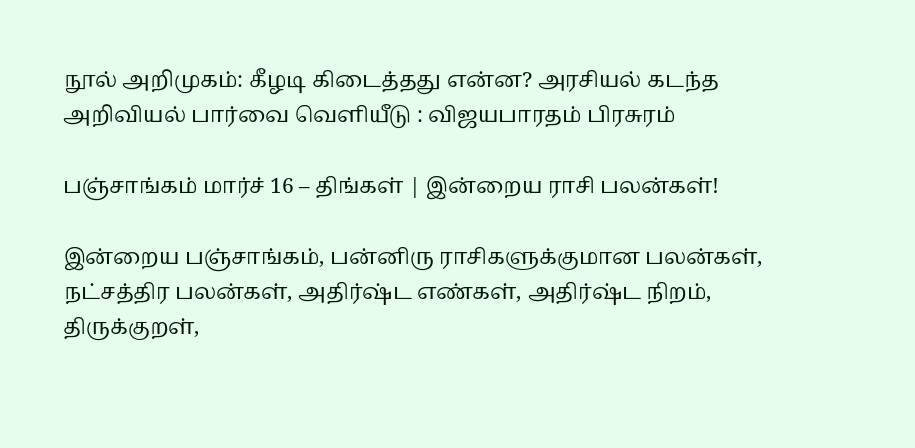நூல் அறிமுகம்: கீழடி கிடைத்தது என்ன? அரசியல் கடந்த அறிவியல் பார்வை வெளியீடு : விஜயபாரதம் பிரசுரம்

பஞ்சாங்கம் மார்ச் 16 – திங்கள் | இன்றைய ராசி பலன்கள்!

இன்றைய பஞ்சாங்கம், பன்னிரு ராசிகளுக்குமான பலன்கள், நட்சத்திர பலன்கள், அதிர்ஷ்ட எண்கள், அதிர்ஷ்ட நிறம், திருக்குறள்,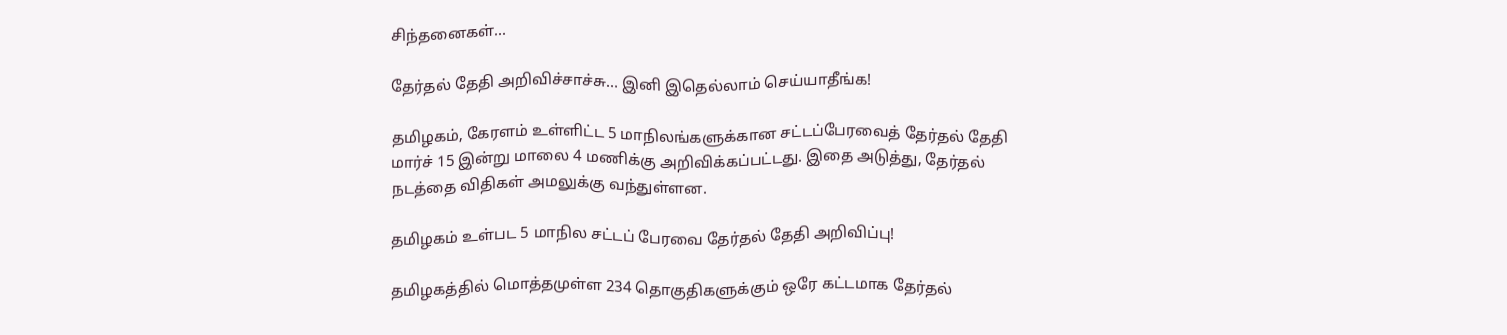சிந்தனைகள்...

தேர்தல் தேதி அறிவிச்சாச்சு… இனி இதெல்லாம் செய்யாதீங்க!

தமிழகம், கேரளம் உள்ளிட்ட 5 மாநிலங்களுக்கான சட்டப்பேரவைத் தேர்தல் தேதி மார்ச் 15 இன்று மாலை 4 மணிக்கு அறிவிக்கப்பட்டது. இதை அடுத்து, தேர்தல் நடத்தை விதிகள் அமலுக்கு வந்துள்ளன.

தமிழகம் உள்பட 5 மாநில சட்டப் பேரவை தேர்தல் தேதி அறிவிப்பு!

தமிழகத்தில் மொத்தமுள்ள 234 தொகுதிகளுக்கும் ஒரே கட்டமாக தேர்தல்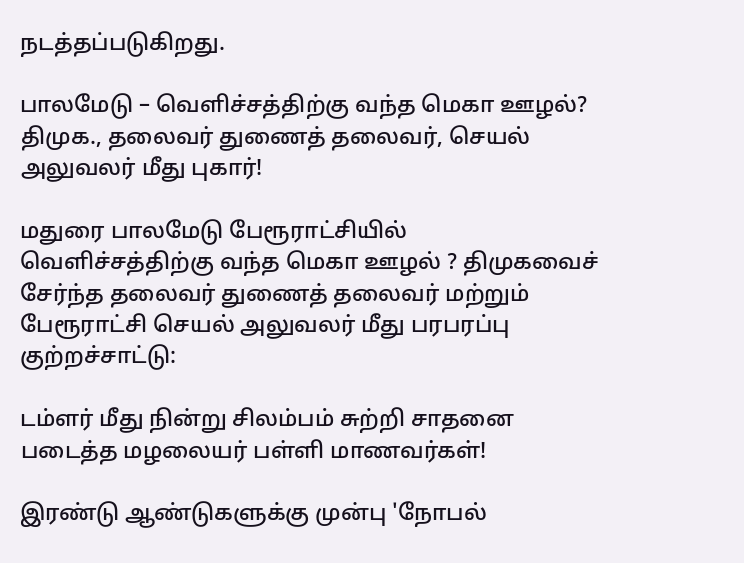நடத்தப்படுகிறது.

பாலமேடு – வெளிச்சத்திற்கு வந்த மெகா ஊழல்? திமுக., தலைவர் துணைத் தலைவர், செயல் அலுவலர் மீது புகார்!

மதுரை பாலமேடு பேரூராட்சியில் வெளிச்சத்திற்கு வந்த மெகா ஊழல் ? திமுகவைச் சேர்ந்த தலைவர் துணைத் தலைவர் மற்றும் பேரூராட்சி செயல் அலுவலர் மீது பரபரப்பு குற்றச்சாட்டு:

டம்ளர் மீது நின்று சிலம்பம் சுற்றி சாதனை படைத்த மழலையர் பள்ளி மாணவர்கள்!

இரண்டு ஆண்டுகளுக்கு முன்பு 'நோபல்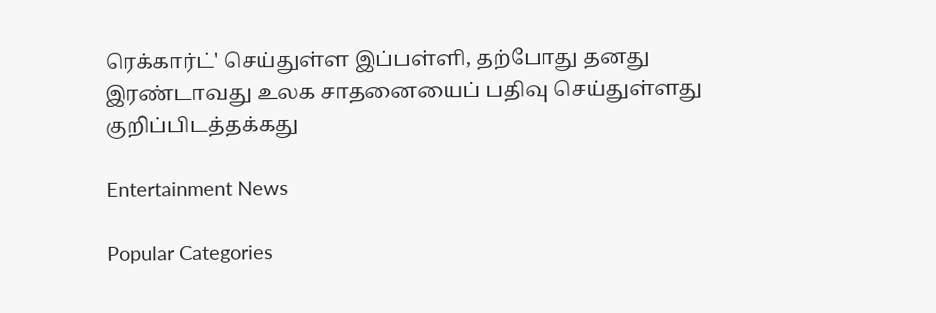ரெக்கார்ட்' செய்துள்ள இப்பள்ளி, தற்போது தனது இரண்டாவது உலக சாதனையைப் பதிவு செய்துள்ளது குறிப்பிடத்தக்கது

Entertainment News

Popular Categories